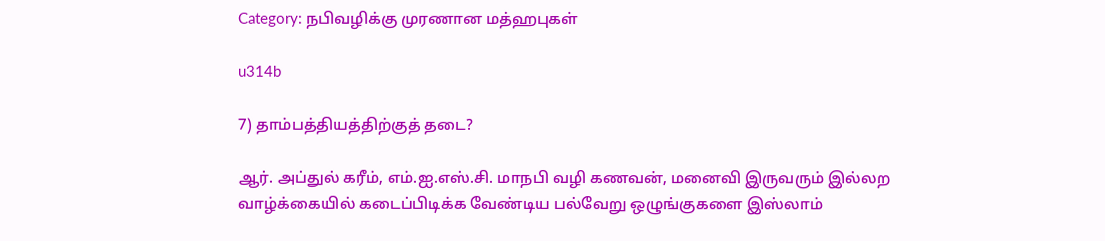Category: நபிவழிக்கு முரணான மத்ஹபுகள்

u314b

7) தாம்பத்தியத்திற்குத் தடை?

ஆர். அப்துல் கரீம், எம்.ஐ.எஸ்.சி. மாநபி வழி கணவன், மனைவி இருவரும் இல்லற வாழ்க்கையில் கடைப்பிடிக்க வேண்டிய பல்வேறு ஒழுங்குகளை இஸ்லாம்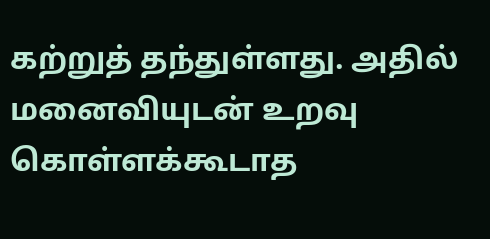கற்றுத் தந்துள்ளது. அதில் மனைவியுடன் உறவு கொள்ளக்கூடாத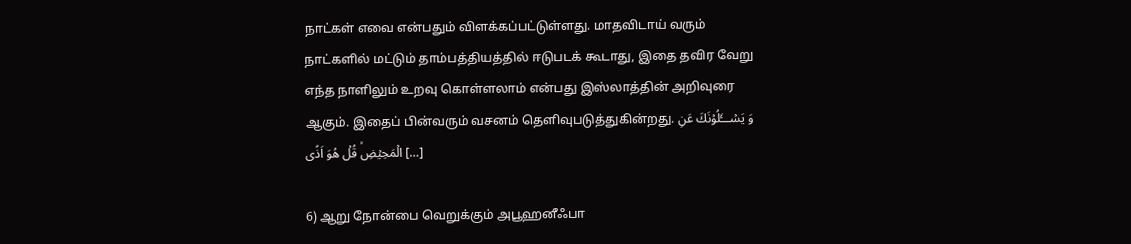நாட்கள் எவை என்பதும் விளக்கப்பட்டுள்ளது. மாதவிடாய் வரும் நாட்களில் மட்டும் தாம்பத்தியத்தில் ஈடுபடக் கூடாது, இதை தவிர வேறு எந்த நாளிலும் உறவு கொள்ளலாம் என்பது இஸ்லாத்தின் அறிவுரை ஆகும். இதைப் பின்வரும் வசனம் தெளிவுபடுத்துகின்றது. وَ يَسۡـــَٔلُوۡنَكَ عَنِ الۡمَحِيۡضِۙ قُلۡ هُوَ اَذًى […]

6) ஆறு நோன்பை வெறுக்கும் அபூஹனீஃபா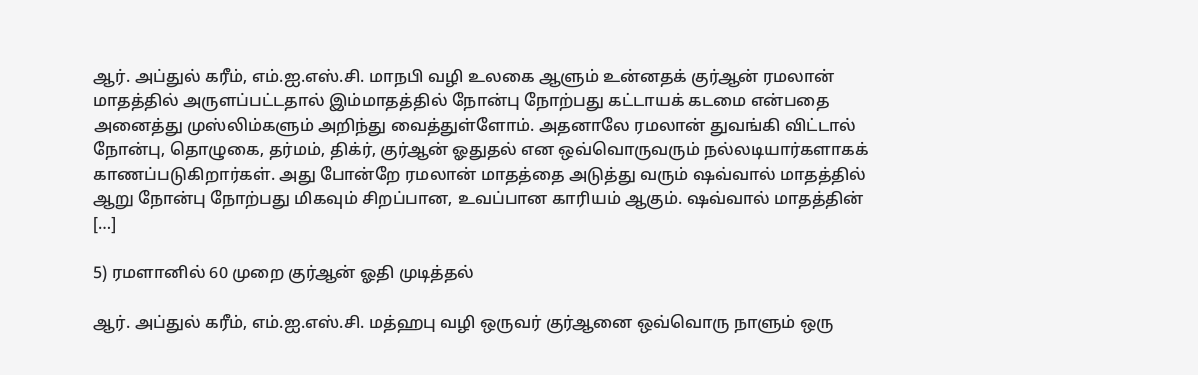ஆர். அப்துல் கரீம், எம்.ஐ.எஸ்.சி. மாநபி வழி உலகை ஆளும் உன்னதக் குர்ஆன் ரமலான் மாதத்தில் அருளப்பட்டதால் இம்மாதத்தில் நோன்பு நோற்பது கட்டாயக் கடமை என்பதை அனைத்து முஸ்லிம்களும் அறிந்து வைத்துள்ளோம். அதனாலே ரமலான் துவங்கி விட்டால் நோன்பு, தொழுகை, தர்மம், திக்ர், குர்ஆன் ஓதுதல் என ஒவ்வொருவரும் நல்லடியார்களாகக் காணப்படுகிறார்கள். அது போன்றே ரமலான் மாதத்தை அடுத்து வரும் ஷவ்வால் மாதத்தில் ஆறு நோன்பு நோற்பது மிகவும் சிறப்பான, உவப்பான காரியம் ஆகும். ஷவ்வால் மாதத்தின் […]

5) ரமளானில் 60 முறை குர்ஆன் ஓதி முடித்தல்

ஆர். அப்துல் கரீம், எம்.ஐ.எஸ்.சி. மத்ஹபு வழி ஒருவர் குர்ஆனை ஒவ்வொரு நாளும் ஒரு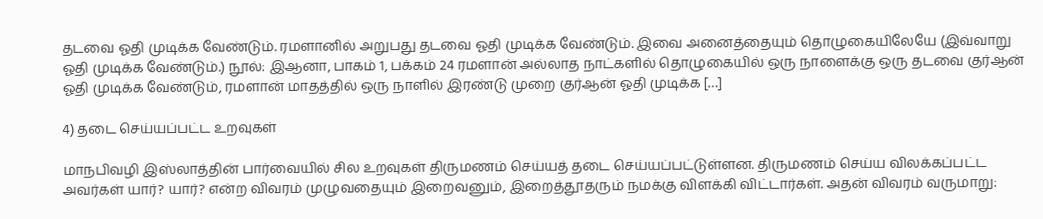தடவை ஓதி முடிக்க வேண்டும். ரமளானில் அறுபது தடவை ஓதி முடிக்க வேண்டும். இவை அனைத்தையும் தொழுகையிலேயே (இவ்வாறு ஓதி முடிக்க வேண்டும்.) நூல்: இஆனா, பாகம் 1, பக்கம் 24 ரமளான் அல்லாத நாட்களில் தொழுகையில் ஒரு நாளைக்கு ஒரு தடவை குர்ஆன் ஓதி முடிக்க வேண்டும், ரமளான் மாதத்தில் ஒரு நாளில் இரண்டு முறை குர்ஆன் ஓதி முடிக்க […]

4) தடை செய்யப்பட்ட உறவுகள்

மாநபிவழி இஸ்லாத்தின் பார்வையில் சில உறவுகள் திருமணம் செய்யத் தடை செய்யப்பட்டுள்ளன. திருமணம் செய்ய விலக்கப்பட்ட அவர்கள் யார்? யார்? என்ற விவரம் முழுவதையும் இறைவனும், இறைத்தூதரும் நமக்கு விளக்கி விட்டார்கள். அதன் விவரம் வருமாறு: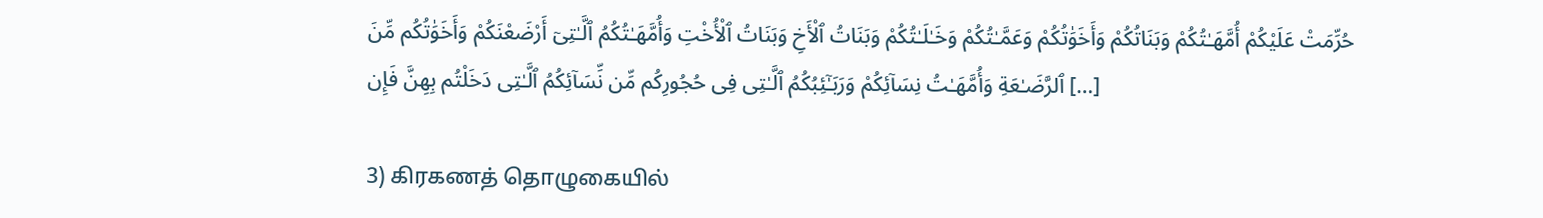حُرِّمَتْ عَلَيْكُمْ أُمَّهَـٰتُكُمْ وَبَنَاتُكُمْ وَأَخَوَٰتُكُمْ وَعَمَّـٰتُكُمْ وَخَـٰلَـٰتُكُمْ وَبَنَاتُ ٱلْأَخِ وَبَنَاتُ ٱلْأُخْتِ وَأُمَّهَـٰتُكُمُ ٱلَّـٰتِىٓ أَرْضَعْنَكُمْ وَأَخَوَٰتُكُم مِّنَ ٱلرَّضَـٰعَةِ وَأُمَّهَـٰتُ نِسَآئِكُمْ وَرَبَـٰٓئِبُكُمُ ٱلَّـٰتِى فِى حُجُورِكُم مِّن نِّسَآئِكُمُ ٱلَّـٰتِى دَخَلْتُم بِهِنَّ فَإِن […]

3) கிரகணத் தொழுகையில்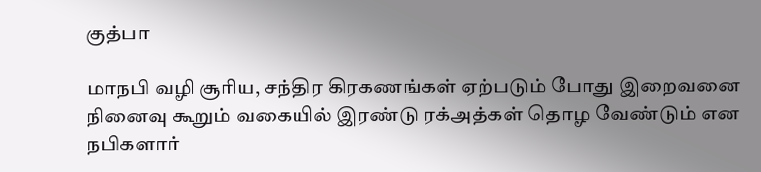குத்பா

மாநபி வழி சூரிய, சந்திர கிரகணங்கள் ஏற்படும் போது இறைவனை நினைவு கூறும் வகையில் இரண்டு ரக்அத்கள் தொழ வேண்டும் என நபிகளார்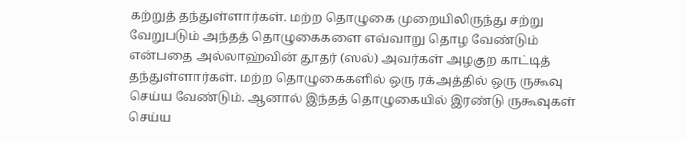கற்றுத் தந்துள்ளார்கள். மற்ற தொழுகை முறையிலிருந்து சற்று வேறுபடும் அந்தத் தொழுகைகளை எவ்வாறு தொழ வேண்டும் என்பதை அல்லாஹ்வின் தூதர் (ஸல்) அவர்கள் அழகுற காட்டித் தந்துள்ளார்கள். மற்ற தொழுகைகளில் ஒரு ரக்அத்தில் ஒரு ருகூவு செய்ய வேண்டும். ஆனால் இந்தத் தொழுகையில் இரண்டு ருகூவுகள் செய்ய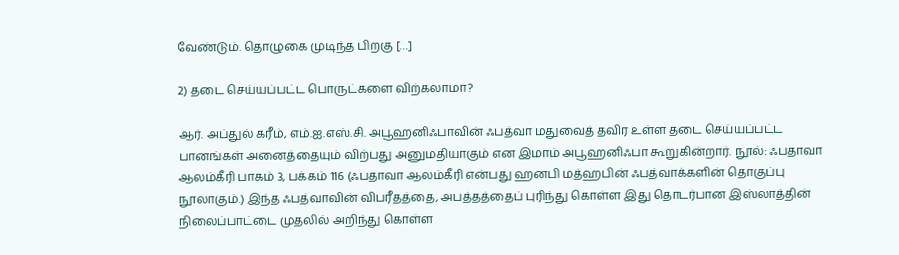வேண்டும். தொழுகை முடிந்த பிறகு […]

2) தடை செய்யப்பட்ட பொருட்களை விற்கலாமா?

ஆர். அப்துல் கரீம், எம்.ஐ.எஸ்.சி. அபூஹனிஃபாவின் ஃபத்வா மதுவைத் தவிர உள்ள தடை செய்யப்பட்ட பானங்கள் அனைத்தையும் விற்பது அனுமதியாகும் என இமாம் அபூஹனிஃபா கூறுகின்றார். நூல்: ஃபதாவா ஆலம்கீரி பாகம் 3, பக்கம் 116 (ஃபதாவா ஆலம்கீரி என்பது ஹனபி மத்ஹபின் ஃபத்வாக்களின் தொகுப்பு நூலாகும்.) இந்த ஃபத்வாவின் விபரீதத்தை, அபத்தத்தைப் புரிந்து கொள்ள இது தொடர்பான இஸ்லாத்தின் நிலைப்பாட்டை முதலில் அறிந்து கொள்ள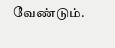வேண்டும்.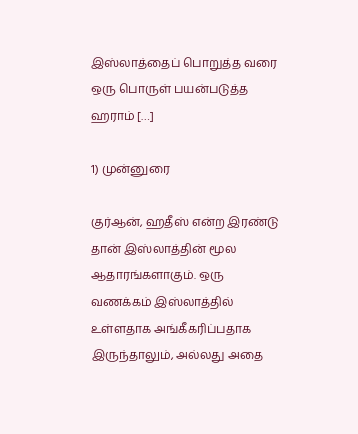இஸ்லாத்தைப் பொறுத்த வரை ஒரு பொருள் பயன்படுத்த ஹராம் […]

1) முன்னுரை

குர்ஆன், ஹதீஸ் என்ற இரண்டு தான் இஸ்லாத்தின் மூல ஆதாரங்களாகும். ஒரு வணக்கம் இஸ்லாத்தில் உள்ளதாக அங்கீகரிப்பதாக இருந்தாலும், அல்லது அதை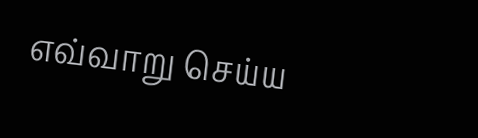எவ்வாறு செய்ய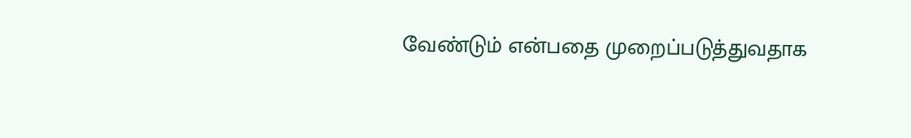வேண்டும் என்பதை முறைப்படுத்துவதாக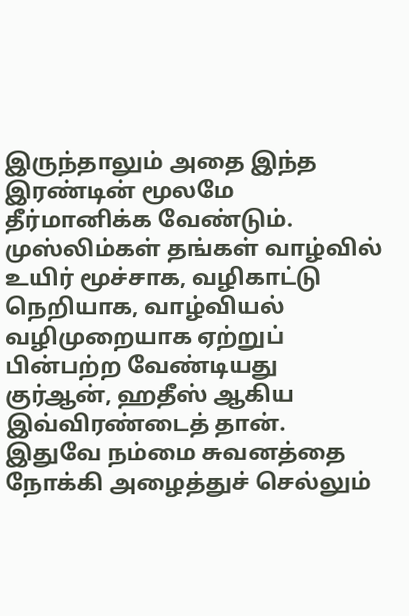இருந்தாலும் அதை இந்த இரண்டின் மூலமே தீர்மானிக்க வேண்டும். முஸ்லிம்கள் தங்கள் வாழ்வில் உயிர் மூச்சாக, வழிகாட்டு நெறியாக, வாழ்வியல் வழிமுறையாக ஏற்றுப் பின்பற்ற வேண்டியது குர்ஆன், ஹதீஸ் ஆகிய இவ்விரண்டைத் தான். இதுவே நம்மை சுவனத்தை நோக்கி அழைத்துச் செல்லும்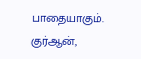பாதையாகும். குர்ஆன்,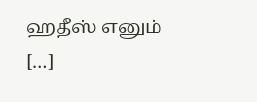ஹதீஸ் எனும் […]